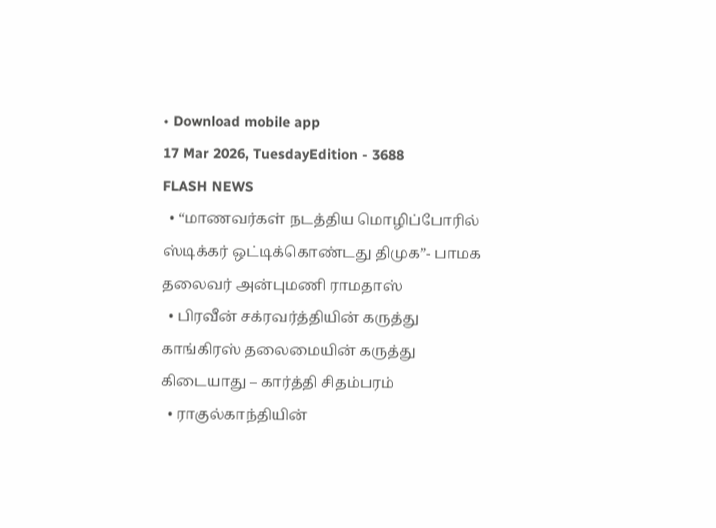• Download mobile app
17 Mar 2026, TuesdayEdition - 3688
FLASH NEWS
  • “மாணவர்கள் நடத்திய மொழிப்போரில் ஸ்டிக்கர் ஒட்டிக்கொண்டது திமுக”- பாமக தலைவர் அன்புமணி ராமதாஸ்
  • பிரவீன் சக்ரவர்த்தியின் கருத்து காங்கிரஸ் தலைமையின் கருத்து கிடையாது – கார்த்தி சிதம்பரம்
  • ராகுல்காந்தியின்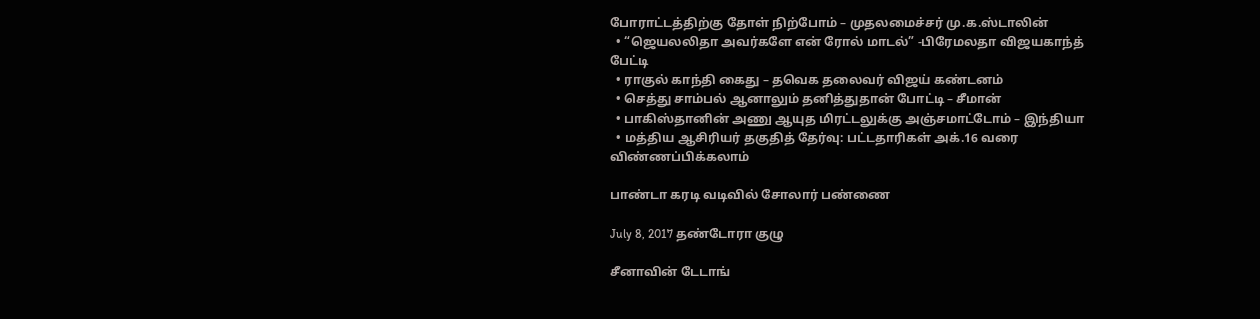போராட்டத்திற்கு தோள் நிற்போம் – முதலமைச்சர் மு.க.ஸ்டாலின்
  • “ஜெயலலிதா அவர்களே என் ரோல் மாடல்” -பிரேமலதா விஜயகாந்த் பேட்டி
  • ராகுல் காந்தி கைது – தவெக தலைவர் விஜய் கண்டனம்
  • செத்து சாம்பல் ஆனாலும் தனித்துதான் போட்டி – சீமான்
  • பாகிஸ்தானின் அணு ஆயுத மிரட்டலுக்கு அஞ்சமாட்டோம் – இந்தியா
  • மத்திய ஆசிரியர் தகுதித் தேர்வு: பட்டதாரிகள் அக்.16 வரை விண்ணப்பிக்கலாம்

பாண்டா கரடி வடிவில் சோலார் பண்ணை

July 8, 2017 தண்டோரா குழு

சீனாவின் டேடாங்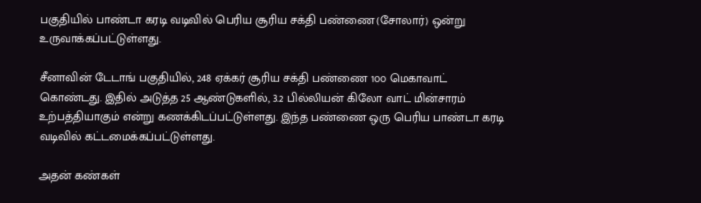பகுதியில் பாண்டா கரடி வடிவில் பெரிய சூரிய சக்தி பண்ணை(சோலார்) ஒன்று உருவாக்கப்பட்டுள்ளது.

சீனாவின் டேடாங் பகுதியில், 248 ஏக்கர் சூரிய சக்தி பண்ணை 1௦௦ மெகாவாட் கொண்டது. இதில் அடுத்த 25 ஆண்டுகளில், 3.2 பில்லியன் கிலோ வாட் மின்சாரம் உற்பத்தியாகும் என்று கணக்கிடப்பட்டுள்ளது. இந்த பண்ணை ஒரு பெரிய பாண்டா கரடி வடிவில் கட்டமைக்கப்பட்டுள்ளது.

அதன் கண்கள்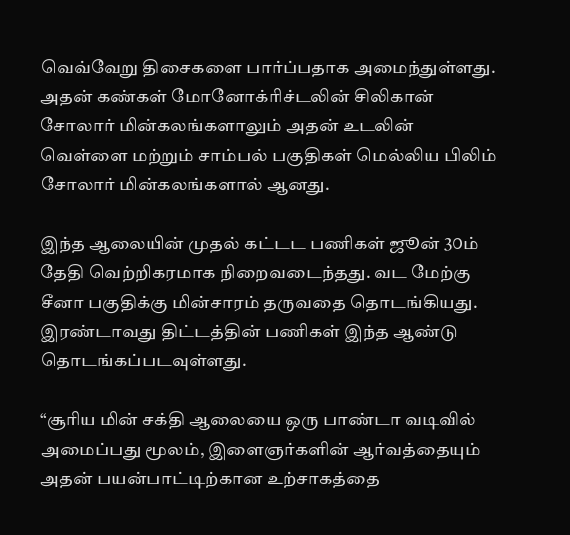வெவ்வேறு திசைகளை பார்ப்பதாக அமைந்துள்ளது. அதன் கண்கள் மோனோக்ரிச்டலின் சிலிகான் சோலார் மின்கலங்களாலும் அதன் உடலின் வெள்ளை மற்றும் சாம்பல் பகுதிகள் மெல்லிய பிலிம் சோலார் மின்கலங்களால் ஆனது.

இந்த ஆலையின் முதல் கட்டட பணிகள் ஜூன் 3௦ம் தேதி வெற்றிகரமாக நிறைவடைந்தது. வட மேற்கு சீனா பகுதிக்கு மின்சாரம் தருவதை தொடங்கியது. இரண்டாவது திட்டத்தின் பணிகள் இந்த ஆண்டு தொடங்கப்படவுள்ளது.

“சூரிய மின் சக்தி ஆலையை ஒரு பாண்டா வடிவில் அமைப்பது மூலம், இளைஞர்களின் ஆர்வத்தையும் அதன் பயன்பாட்டிற்கான உற்சாகத்தை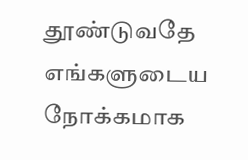தூண்டுவதே எங்களுடைய நோக்கமாக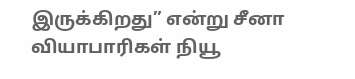இருக்கிறது” என்று சீனா வியாபாரிகள் நியூ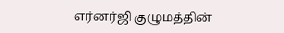எர்னர்ஜி குழுமத்தின்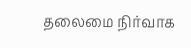தலைமை நிர்வாக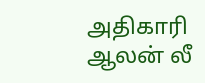அதிகாரி ஆலன் லீ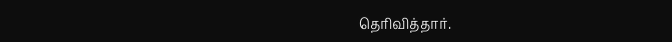தெரிவித்தார்.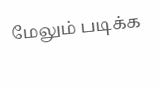மேலும் படிக்க